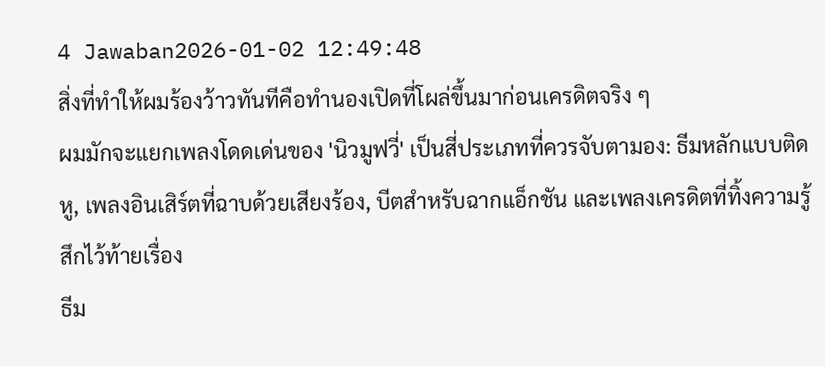4 Jawaban2026-01-02 12:49:48
สิ่งที่ทำให้ผมร้องว้าวทันทีคือทำนองเปิดที่โผล่ขึ้นมาก่อนเครดิตจริง ๆ
ผมมักจะแยกเพลงโดดเด่นของ 'นิวมูฟวี่' เป็นสี่ประเภทที่ควรจับตามอง: ธีมหลักแบบติดหู, เพลงอินเสิร์ตที่ฉาบด้วยเสียงร้อง, บีตสำหรับฉากแอ็กชัน และเพลงเครดิตที่ทิ้งความรู้สึกไว้ท้ายเรื่อง
ธีม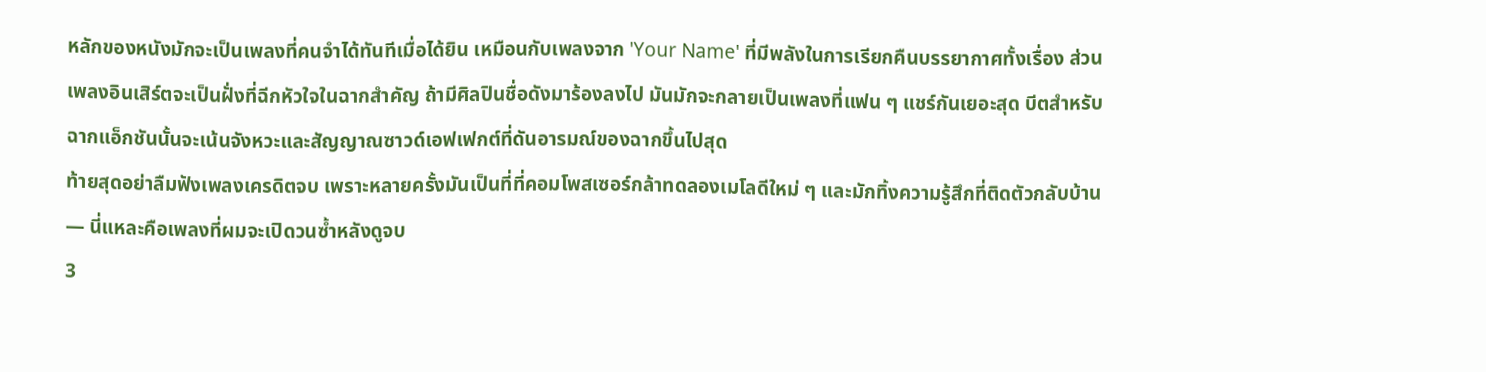หลักของหนังมักจะเป็นเพลงที่คนจำได้ทันทีเมื่อได้ยิน เหมือนกับเพลงจาก 'Your Name' ที่มีพลังในการเรียกคืนบรรยากาศทั้งเรื่อง ส่วนเพลงอินเสิร์ตจะเป็นฝั่งที่ฉีกหัวใจในฉากสำคัญ ถ้ามีศิลปินชื่อดังมาร้องลงไป มันมักจะกลายเป็นเพลงที่แฟน ๆ แชร์กันเยอะสุด บีตสำหรับฉากแอ็กชันนั้นจะเน้นจังหวะและสัญญาณซาวด์เอฟเฟกต์ที่ดันอารมณ์ของฉากขึ้นไปสุด
ท้ายสุดอย่าลืมฟังเพลงเครดิตจบ เพราะหลายครั้งมันเป็นที่ที่คอมโพสเซอร์กล้าทดลองเมโลดีใหม่ ๆ และมักทิ้งความรู้สึกที่ติดตัวกลับบ้าน — นี่แหละคือเพลงที่ผมจะเปิดวนซ้ำหลังดูจบ
3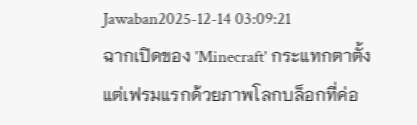Jawaban2025-12-14 03:09:21
ฉากเปิดของ 'Minecraft' กระแทกตาตั้งแต่เฟรมแรกด้วยภาพโลกบล็อกที่ค่อ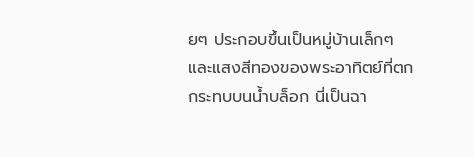ยๆ ประกอบขึ้นเป็นหมู่บ้านเล็กๆ และแสงสีทองของพระอาทิตย์ที่ตกกระทบบนน้ำบล็อก นี่เป็นฉา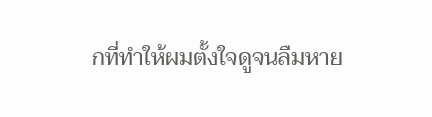กที่ทำให้ผมตั้งใจดูจนลืมหาย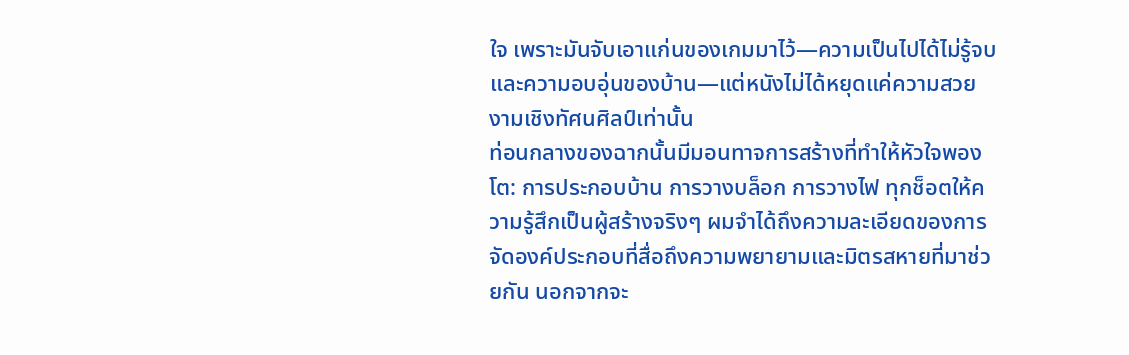ใจ เพราะมันจับเอาแก่นของเกมมาไว้—ความเป็นไปได้ไม่รู้จบและความอบอุ่นของบ้าน—แต่หนังไม่ได้หยุดแค่ความสวยงามเชิงทัศนศิลป์เท่านั้น
ท่อนกลางของฉากนั้นมีมอนทาจการสร้างที่ทำให้หัวใจพองโต: การประกอบบ้าน การวางบล็อก การวางไฟ ทุกช็อตให้ความรู้สึกเป็นผู้สร้างจริงๆ ผมจำได้ถึงความละเอียดของการจัดองค์ประกอบที่สื่อถึงความพยายามและมิตรสหายที่มาช่วยกัน นอกจากจะ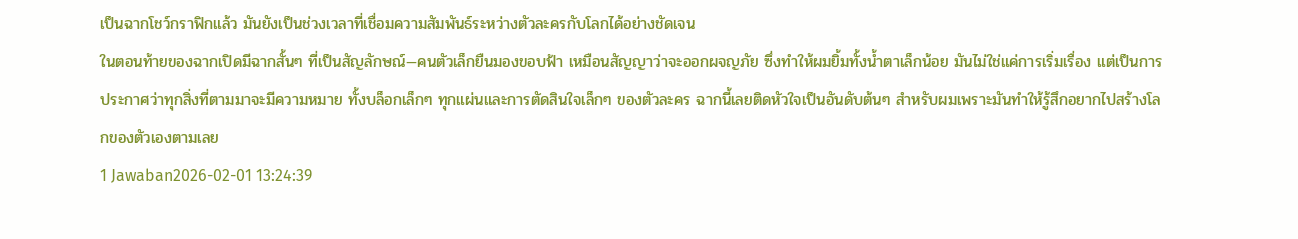เป็นฉากโชว์กราฟิกแล้ว มันยังเป็นช่วงเวลาที่เชื่อมความสัมพันธ์ระหว่างตัวละครกับโลกได้อย่างชัดเจน
ในตอนท้ายของฉากเปิดมีฉากสั้นๆ ที่เป็นสัญลักษณ์—คนตัวเล็กยืนมองขอบฟ้า เหมือนสัญญาว่าจะออกผจญภัย ซึ่งทำให้ผมยิ้มทั้งน้ำตาเล็กน้อย มันไม่ใช่แค่การเริ่มเรื่อง แต่เป็นการประกาศว่าทุกสิ่งที่ตามมาจะมีความหมาย ทั้งบล็อกเล็กๆ ทุกแผ่นและการตัดสินใจเล็กๆ ของตัวละคร ฉากนี้เลยติดหัวใจเป็นอันดับต้นๆ สำหรับผมเพราะมันทำให้รู้สึกอยากไปสร้างโลกของตัวเองตามเลย
1 Jawaban2026-02-01 13:24:39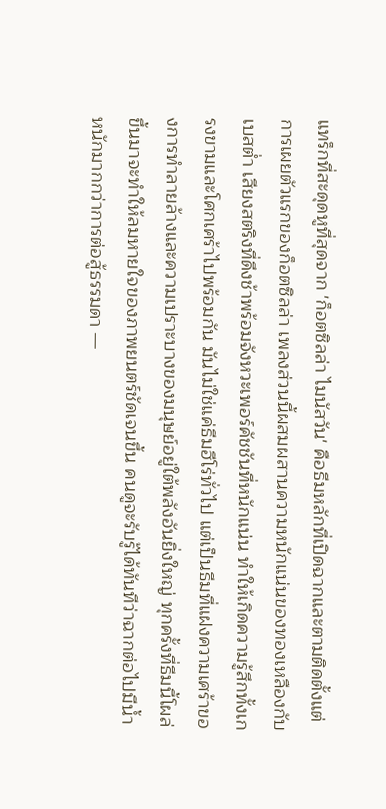แทร็กที่สะดุดหูที่สุดจาก 'ก็อตซิลล่า ไมนัสวัน' คือธีมหลักที่เปิดฉากและตามติดตั้งแต่การเผยตัวแรกของก็อตซิลล่า เพลงส่วนนี้ผสมผสานความหนักแน่นของทองเหลืองกับเบสต่ำ เสียงสตริงที่ดึงช้าพร้อมจังหวะเพอร์คัชชันที่หนักแน่น ทำให้เกิดความรู้สึกทั้งเกรงขามและโศกเศร้าไปพร้อมกัน มันไม่ใช่แค่ธีมฮีโร่ทั่วไป แต่เป็นธีมที่แฝงความเศร้าของการทำลายล้างและความเปราะบางของมนุษย์อยู่ใต้พลังอันยิ่งใหญ่ ทุกครั้งที่ธีมนี้โผล่ขึ้นมาจะทำให้ลมหายใจของภาพยนตร์ชัดเจนขึ้น คนดูจะรับรู้ได้ทันทีว่าฉากต่อไปมีน้ำหนักมากกว่าการต่อสู้ธรรมดา —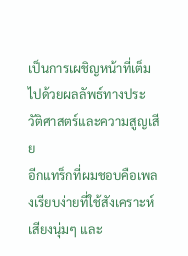เป็นการเผชิญหน้าที่เต็มไปด้วยผลลัพธ์ทางประวัติศาสตร์และความสูญเสีย
อีกแทร็กที่ผมชอบคือเพลงเรียบง่ายที่ใช้สังเคราะห์เสียงนุ่มๆ และ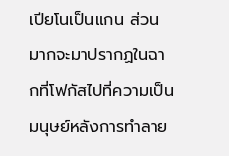เปียโนเป็นแกน ส่วนมากจะมาปรากฏในฉากที่โฟกัสไปที่ความเป็นมนุษย์หลังการทำลาย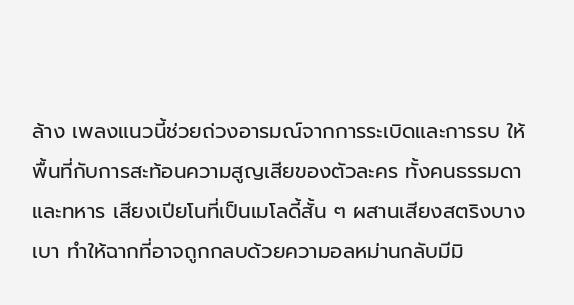ล้าง เพลงแนวนี้ช่วยถ่วงอารมณ์จากการระเบิดและการรบ ให้พื้นที่กับการสะท้อนความสูญเสียของตัวละคร ทั้งคนธรรมดาและทหาร เสียงเปียโนที่เป็นเมโลดี้สั้น ๆ ผสานเสียงสตริงบางเบา ทำให้ฉากที่อาจถูกกลบด้วยความอลหม่านกลับมีมิ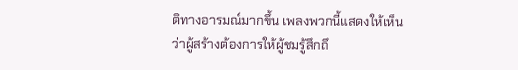ติทางอารมณ์มากขึ้น เพลงพวกนี้แสดงให้เห็นว่าผู้สร้างต้องการให้ผู้ชมรู้สึกถึ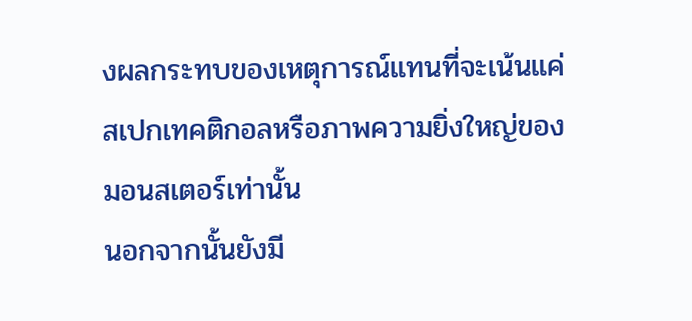งผลกระทบของเหตุการณ์แทนที่จะเน้นแค่สเปกเทคติกอลหรือภาพความยิ่งใหญ่ของมอนสเตอร์เท่านั้น
นอกจากนั้นยังมี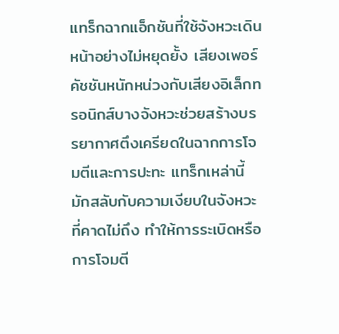แทร็กฉากแอ็กชันที่ใช้จังหวะเดินหน้าอย่างไม่หยุดยั้ง เสียงเพอร์คัชชันหนักหน่วงกับเสียงอิเล็กทรอนิกส์บางจังหวะช่วยสร้างบรรยากาศตึงเครียดในฉากการโจมตีและการปะทะ แทร็กเหล่านี้มักสลับกับความเงียบในจังหวะที่คาดไม่ถึง ทำให้การระเบิดหรือการโจมตี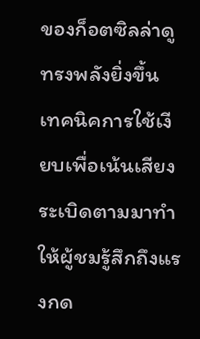ของก็อตซิลล่าดูทรงพลังยิ่งขึ้น เทคนิคการใช้เงียบเพื่อเน้นเสียงระเบิดตามมาทำให้ผู้ชมรู้สึกถึงแรงกด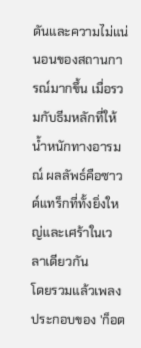ดันและความไม่แน่นอนของสถานการณ์มากขึ้น เมื่อรวมกับธีมหลักที่ให้น้ำหนักทางอารมณ์ ผลลัพธ์คือซาวด์แทร็กที่ทั้งยิ่งใหญ่และเศร้าในเวลาเดียวกัน
โดยรวมแล้วเพลงประกอบของ 'ก็อต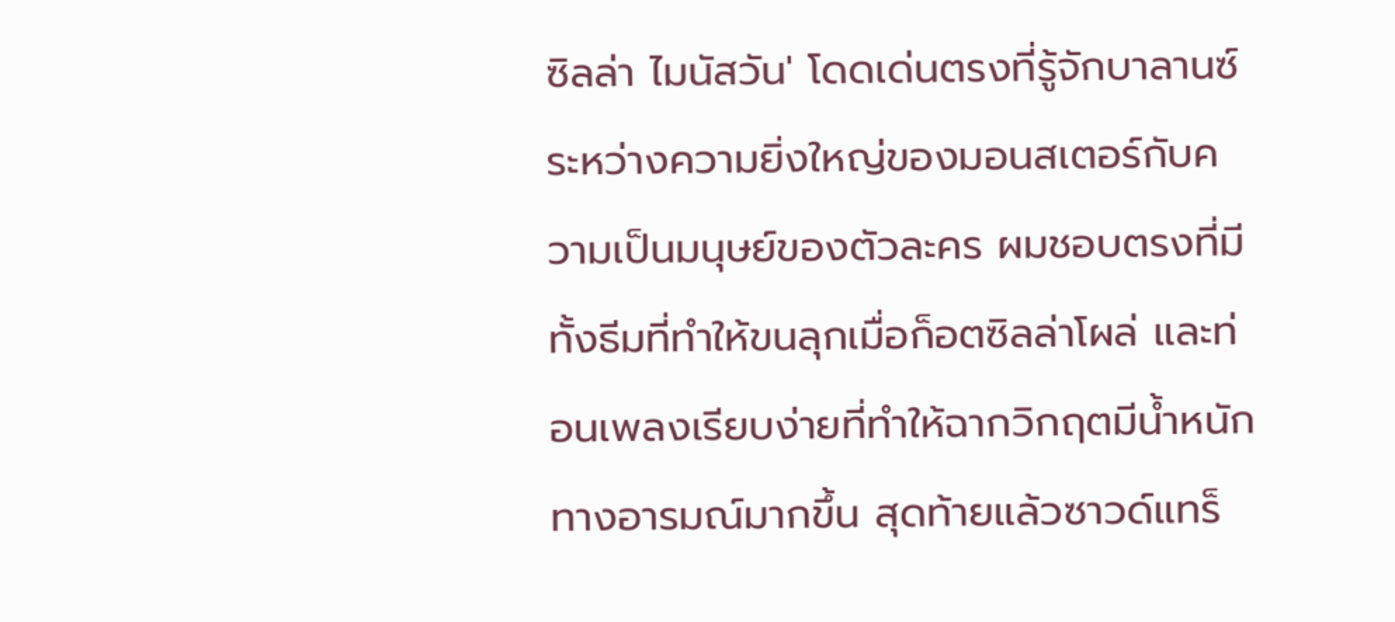ซิลล่า ไมนัสวัน' โดดเด่นตรงที่รู้จักบาลานซ์ระหว่างความยิ่งใหญ่ของมอนสเตอร์กับความเป็นมนุษย์ของตัวละคร ผมชอบตรงที่มีทั้งธีมที่ทำให้ขนลุกเมื่อก็อตซิลล่าโผล่ และท่อนเพลงเรียบง่ายที่ทำให้ฉากวิกฤตมีน้ำหนักทางอารมณ์มากขึ้น สุดท้ายแล้วซาวด์แทร็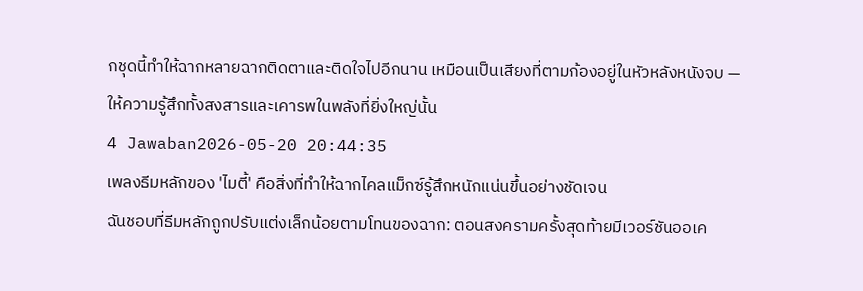กชุดนี้ทำให้ฉากหลายฉากติดตาและติดใจไปอีกนาน เหมือนเป็นเสียงที่ตามก้องอยู่ในหัวหลังหนังจบ — ให้ความรู้สึกทั้งสงสารและเคารพในพลังที่ยิ่งใหญ่นั้น
4 Jawaban2026-05-20 20:44:35
เพลงธีมหลักของ 'ไมตี้' คือสิ่งที่ทำให้ฉากไคลแม็กซ์รู้สึกหนักแน่นขึ้นอย่างชัดเจน
ฉันชอบที่ธีมหลักถูกปรับแต่งเล็กน้อยตามโทนของฉาก: ตอนสงครามครั้งสุดท้ายมีเวอร์ชันออเค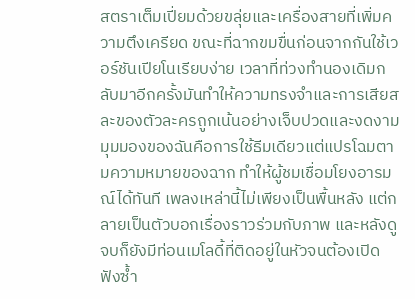สตราเต็มเปี่ยมด้วยขลุ่ยและเครื่องสายที่เพิ่มความตึงเครียด ขณะที่ฉากขมขื่นก่อนจากกันใช้เวอร์ชันเปียโนเรียบง่าย เวลาที่ท่วงทำนองเดิมกลับมาอีกครั้งมันทำให้ความทรงจำและการเสียสละของตัวละครถูกเน้นอย่างเจ็บปวดและงดงาม
มุมมองของฉันคือการใช้ธีมเดียวแต่แปรโฉมตามความหมายของฉาก ทำให้ผู้ชมเชื่อมโยงอารมณ์ได้ทันที เพลงเหล่านี้ไม่เพียงเป็นพื้นหลัง แต่กลายเป็นตัวบอกเรื่องราวร่วมกับภาพ และหลังดูจบก็ยังมีท่อนเมโลดี้ที่ติดอยู่ในหัวจนต้องเปิดฟังซ้ำ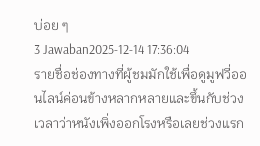บ่อย ๆ
3 Jawaban2025-12-14 17:36:04
รายชื่อช่องทางที่ผู้ชมมักใช้เพื่อดูมูฟวี่ออนไลน์ค่อนข้างหลากหลายและขึ้นกับช่วงเวลาว่าหนังเพิ่งออกโรงหรือเลยช่วงแรก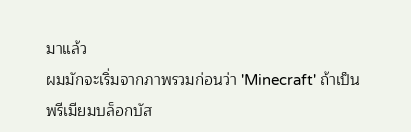มาแล้ว
ผมมักจะเริ่มจากภาพรวมก่อนว่า 'Minecraft' ถ้าเป็นพรีเมียมบล็อกบัส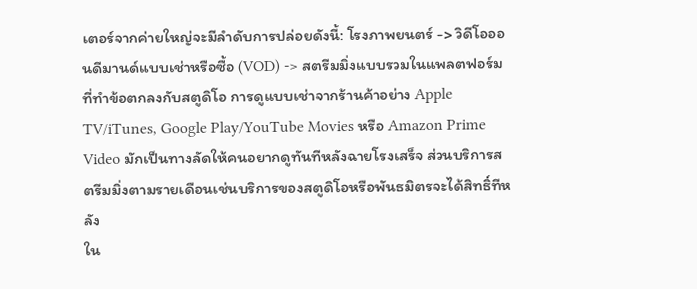เตอร์จากค่ายใหญ่จะมีลำดับการปล่อยดังนี้: โรงภาพยนตร์ -> วิดีโอออนดีมานด์แบบเช่าหรือซื้อ (VOD) -> สตรีมมิ่งแบบรวมในแพลตฟอร์มที่ทำข้อตกลงกับสตูดิโอ การดูแบบเช่าจากร้านค้าอย่าง Apple TV/iTunes, Google Play/YouTube Movies หรือ Amazon Prime Video มักเป็นทางลัดให้คนอยากดูทันทีหลังฉายโรงเสร็จ ส่วนบริการสตรีมมิ่งตามรายเดือนเช่นบริการของสตูดิโอหรือพันธมิตรจะได้สิทธิ์ทีหลัง
ใน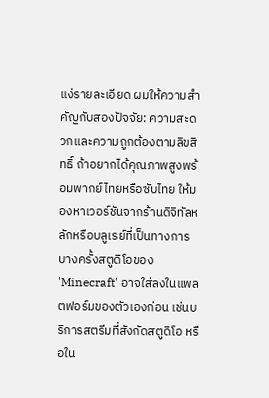แง่รายละเอียด ผมให้ความสำคัญกับสองปัจจัย: ความสะดวกและความถูกต้องตามลิขสิทธิ์ ถ้าอยากได้คุณภาพสูงพร้อมพากย์ไทยหรือซับไทย ให้มองหาเวอร์ชันจากร้านดิจิทัลหลักหรือบลูเรย์ที่เป็นทางการ บางครั้งสตูดิโอของ 'Minecraft' อาจใส่ลงในแพลตฟอร์มของตัวเองก่อน เช่นบริการสตรีมที่สังกัดสตูดิโอ หรือใน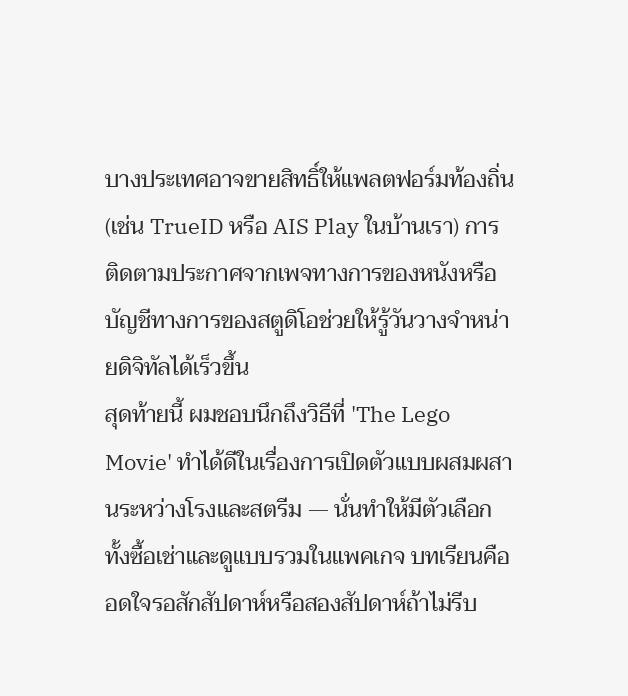บางประเทศอาจขายสิทธิ์ให้แพลตฟอร์มท้องถิ่น (เช่น TrueID หรือ AIS Play ในบ้านเรา) การติดตามประกาศจากเพจทางการของหนังหรือบัญชีทางการของสตูดิโอช่วยให้รู้วันวางจำหน่ายดิจิทัลได้เร็วขึ้น
สุดท้ายนี้ ผมชอบนึกถึงวิธีที่ 'The Lego Movie' ทำได้ดีในเรื่องการเปิดตัวแบบผสมผสานระหว่างโรงและสตรีม — นั่นทำให้มีตัวเลือกทั้งซื้อเช่าและดูแบบรวมในแพคเกจ บทเรียนคืออดใจรอสักสัปดาห์หรือสองสัปดาห์ถ้าไม่รีบ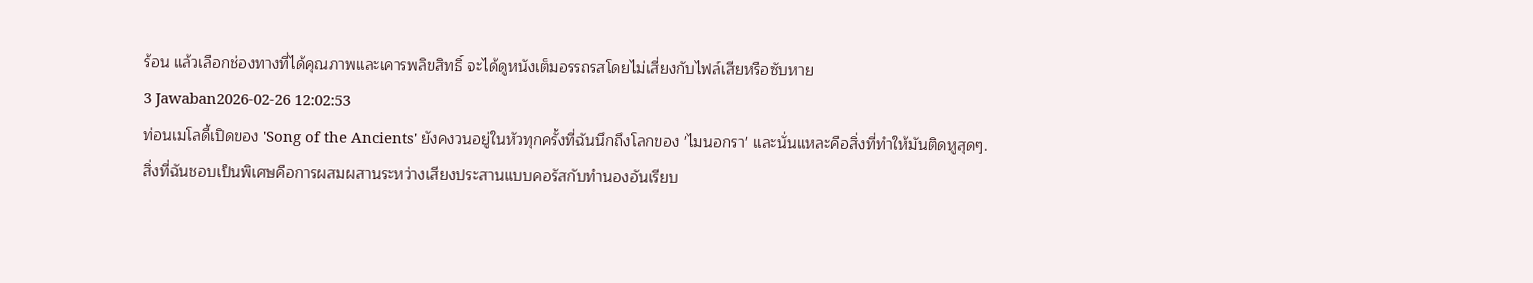ร้อน แล้วเลือกช่องทางที่ได้คุณภาพและเคารพลิขสิทธิ์ จะได้ดูหนังเต็มอรรถรสโดยไม่เสี่ยงกับไฟล์เสียหรือซับหาย
3 Jawaban2026-02-26 12:02:53
ท่อนเมโลดี้เปิดของ 'Song of the Ancients' ยังคงวนอยู่ในหัวทุกครั้งที่ฉันนึกถึงโลกของ 'ไมนอกรา' และนั่นแหละคือสิ่งที่ทำให้มันติดหูสุดๆ.
สิ่งที่ฉันชอบเป็นพิเศษคือการผสมผสานระหว่างเสียงประสานแบบคอรัสกับทำนองอันเรียบ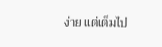ง่าย แต่เต็มไป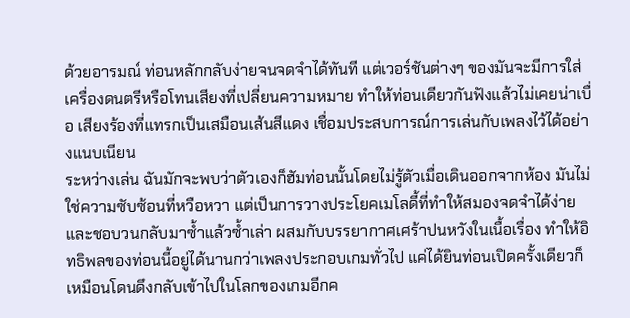ด้วยอารมณ์ ท่อนหลักกลับง่ายจนจดจำได้ทันที แต่เวอร์ชันต่างๆ ของมันจะมีการใส่เครื่องดนตรีหรือโทนเสียงที่เปลี่ยนความหมาย ทำให้ท่อนเดียวกันฟังแล้วไม่เคยน่าเบื่อ เสียงร้องที่แทรกเป็นเสมือนเส้นสีแดง เชื่อมประสบการณ์การเล่นกับเพลงไว้ได้อย่างแนบเนียน
ระหว่างเล่น ฉันมักจะพบว่าตัวเองก็ฮัมท่อนนั้นโดยไม่รู้ตัวเมื่อเดินออกจากห้อง มันไม่ใช่ความซับซ้อนที่หวือหวา แต่เป็นการวางประโยคเมโลดี้ที่ทำให้สมองจดจำได้ง่ายและชอบวนกลับมาซ้ำแล้วซ้ำเล่า ผสมกับบรรยากาศเศร้าปนหวังในเนื้อเรื่อง ทำให้อิทธิพลของท่อนนี้อยู่ได้นานกว่าเพลงประกอบเกมทั่วไป แค่ได้ยินท่อนเปิดครั้งเดียวก็เหมือนโดนดึงกลับเข้าไปในโลกของเกมอีกค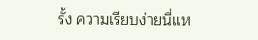รั้ง ความเรียบง่ายนี่แห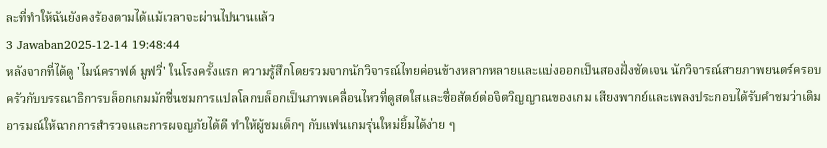ละที่ทำให้ฉันยังคงร้องตามได้แม้เวลาจะผ่านไปนานแล้ว
3 Jawaban2025-12-14 19:48:44
หลังจากที่ได้ดู 'ไมน์คราฟต์ มูฟวี่' ในโรงครั้งแรก ความรู้สึกโดยรวมจากนักวิจารณ์ไทยค่อนข้างหลากหลายและแบ่งออกเป็นสองฝั่งชัดเจน นักวิจารณ์สายภาพยนตร์ครอบครัวกับบรรณาธิการบล็อกเกมมักชื่นชมการแปลโลกบล็อกเป็นภาพเคลื่อนไหวที่ดูสดใสและซื่อสัตย์ต่อจิตวิญญาณของเกม เสียงพากย์และเพลงประกอบได้รับคำชมว่าเติมอารมณ์ให้ฉากการสำรวจและการผจญภัยได้ดี ทำให้ผู้ชมเด็กๆ กับแฟนเกมรุ่นใหม่ยิ้มได้ง่าย ๆ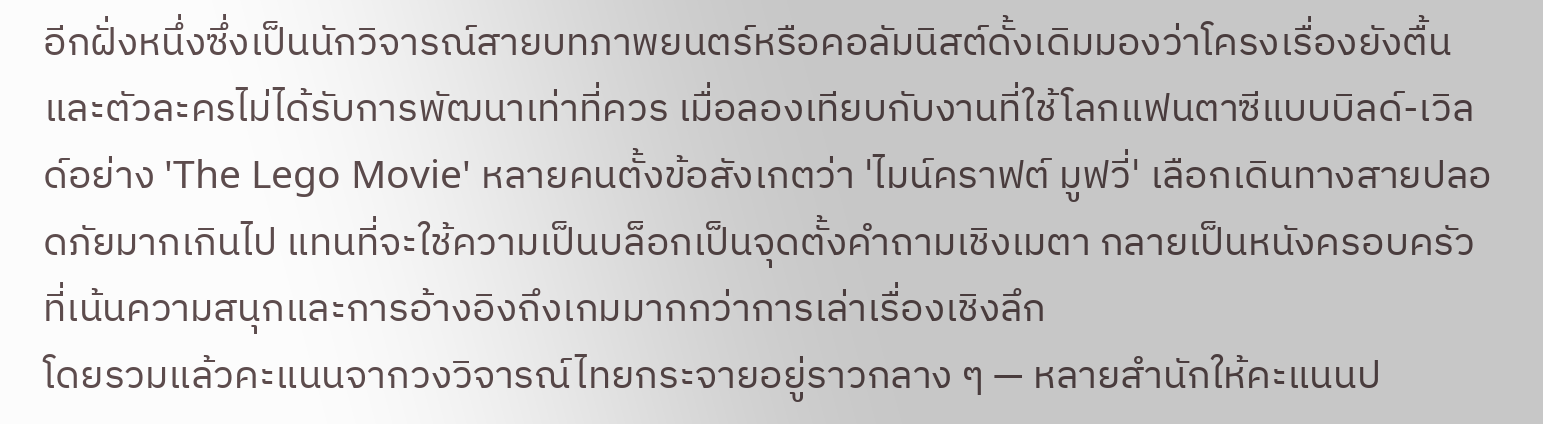อีกฝั่งหนึ่งซึ่งเป็นนักวิจารณ์สายบทภาพยนตร์หรือคอลัมนิสต์ดั้งเดิมมองว่าโครงเรื่องยังตื้นและตัวละครไม่ได้รับการพัฒนาเท่าที่ควร เมื่อลองเทียบกับงานที่ใช้โลกแฟนตาซีแบบบิลด์-เวิลด์อย่าง 'The Lego Movie' หลายคนตั้งข้อสังเกตว่า 'ไมน์คราฟต์ มูฟวี่' เลือกเดินทางสายปลอดภัยมากเกินไป แทนที่จะใช้ความเป็นบล็อกเป็นจุดตั้งคำถามเชิงเมตา กลายเป็นหนังครอบครัวที่เน้นความสนุกและการอ้างอิงถึงเกมมากกว่าการเล่าเรื่องเชิงลึก
โดยรวมแล้วคะแนนจากวงวิจารณ์ไทยกระจายอยู่ราวกลาง ๆ — หลายสำนักให้คะแนนป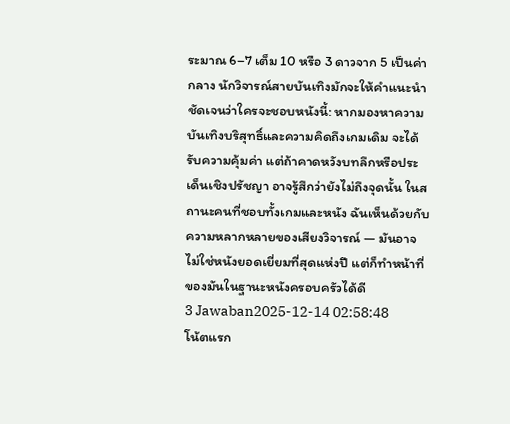ระมาณ 6–7 เต็ม 10 หรือ 3 ดาวจาก 5 เป็นค่ากลาง นักวิจารณ์สายบันเทิงมักจะให้คำแนะนำชัดเจนว่าใครจะชอบหนังนี้: หากมองหาความบันเทิงบริสุทธิ์และความคิดถึงเกมเดิม จะได้รับความคุ้มค่า แต่ถ้าคาดหวังบทลึกหรือประเด็นเชิงปรัชญา อาจรู้สึกว่ายังไม่ถึงจุดนั้น ในสถานะคนที่ชอบทั้งเกมและหนัง ฉันเห็นด้วยกับความหลากหลายของเสียงวิจารณ์ — มันอาจไม่ใช่หนังยอดเยี่ยมที่สุดแห่งปี แต่ก็ทำหน้าที่ของมันในฐานะหนังครอบครัวได้ดี
3 Jawaban2025-12-14 02:58:48
โน้ตแรก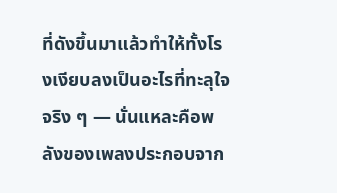ที่ดังขึ้นมาแล้วทำให้ทั้งโรงเงียบลงเป็นอะไรที่ทะลุใจจริง ๆ — นั่นแหละคือพลังของเพลงประกอบจาก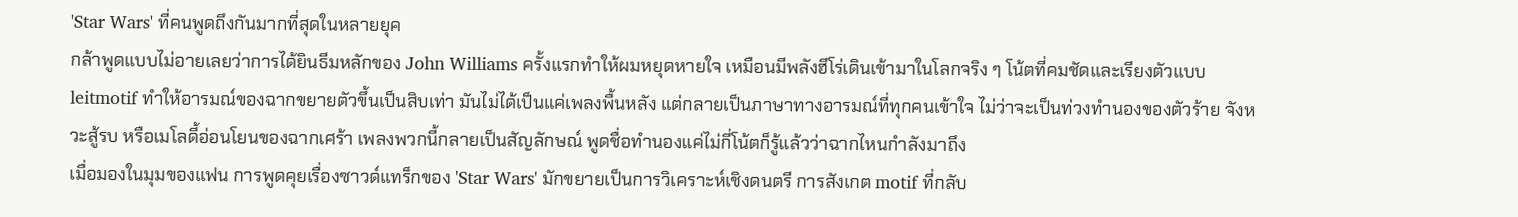'Star Wars' ที่คนพูดถึงกันมากที่สุดในหลายยุค
กล้าพูดแบบไม่อายเลยว่าการได้ยินธีมหลักของ John Williams ครั้งแรกทำให้ผมหยุดหายใจ เหมือนมีพลังฮีโร่เดินเข้ามาในโลกจริง ๆ โน้ตที่คมชัดและเรียงตัวแบบ leitmotif ทำให้อารมณ์ของฉากขยายตัวขึ้นเป็นสิบเท่า มันไม่ได้เป็นแค่เพลงพื้นหลัง แต่กลายเป็นภาษาทางอารมณ์ที่ทุกคนเข้าใจ ไม่ว่าจะเป็นท่วงทำนองของตัวร้าย จังหวะสู้รบ หรือเมโลดี้อ่อนโยนของฉากเศร้า เพลงพวกนี้กลายเป็นสัญลักษณ์ พูดชื่อทำนองแค่ไม่กี่โน้ตก็รู้แล้วว่าฉากไหนกำลังมาถึง
เมื่อมองในมุมของแฟน การพูดคุยเรื่องซาวด์แทร็กของ 'Star Wars' มักขยายเป็นการวิเคราะห์เชิงดนตรี การสังเกต motif ที่กลับ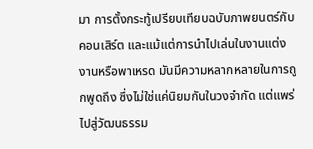มา การตั้งกระทู้เปรียบเทียบฉบับภาพยนตร์กับคอนเสิร์ต และแม้แต่การนำไปเล่นในงานแต่งงานหรือพาเหรด มันมีความหลากหลายในการถูกพูดถึง ซึ่งไม่ใช่แค่นิยมกันในวงจำกัด แต่แพร่ไปสู่วัฒนธรรม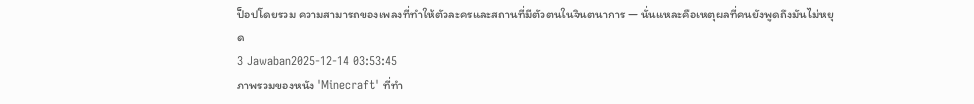ป็อปโดยรวม ความสามารถของเพลงที่ทำให้ตัวละครและสถานที่มีตัวตนในจินตนาการ — นั่นแหละคือเหตุผลที่คนยังพูดถึงมันไม่หยุด
3 Jawaban2025-12-14 03:53:45
ภาพรวมของหนัง 'Minecraft' ที่ทำ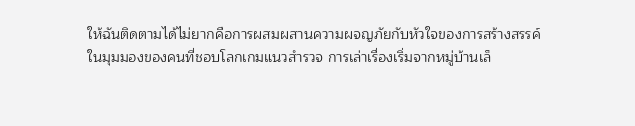ให้ฉันติดตามได้ไม่ยากคือการผสมผสานความผจญภัยกับหัวใจของการสร้างสรรค์
ในมุมมองของคนที่ชอบโลกเกมแนวสำรวจ การเล่าเรื่องเริ่มจากหมู่บ้านเล็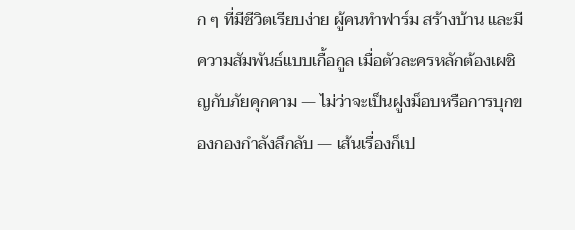ก ๆ ที่มีชีวิตเรียบง่าย ผู้คนทำฟาร์ม สร้างบ้าน และมีความสัมพันธ์แบบเกื้อกูล เมื่อตัวละครหลักต้องเผชิญกับภัยคุกคาม — ไม่ว่าจะเป็นฝูงม็อบหรือการบุกของกองกำลังลึกลับ — เส้นเรื่องก็เป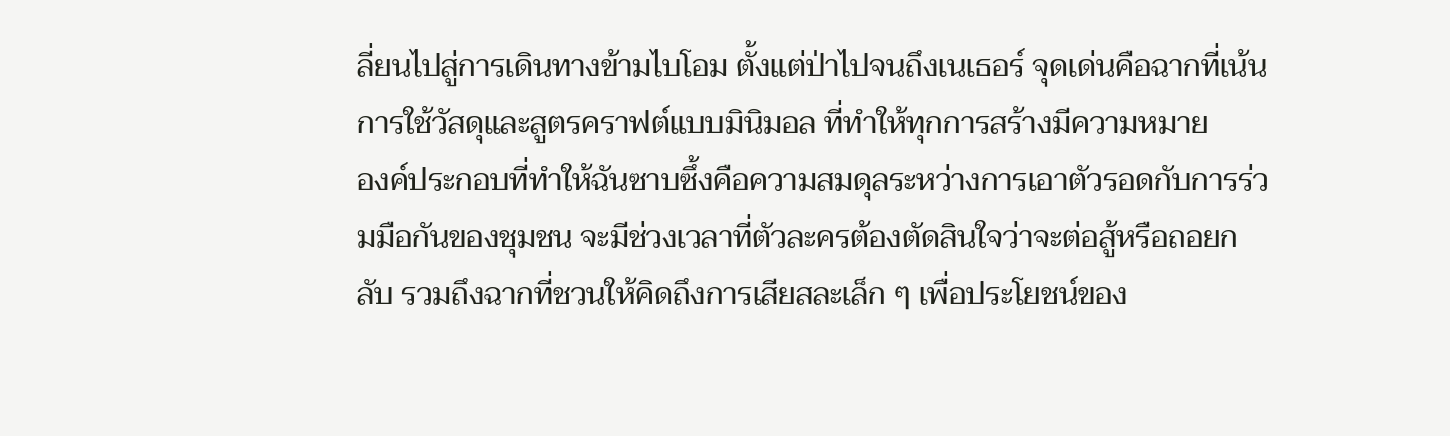ลี่ยนไปสู่การเดินทางข้ามไบโอม ตั้งแต่ป่าไปจนถึงเนเธอร์ จุดเด่นคือฉากที่เน้นการใช้วัสดุและสูตรคราฟต์แบบมินิมอล ที่ทำให้ทุกการสร้างมีความหมาย
องค์ประกอบที่ทำให้ฉันซาบซึ้งคือความสมดุลระหว่างการเอาตัวรอดกับการร่วมมือกันของชุมชน จะมีช่วงเวลาที่ตัวละครต้องตัดสินใจว่าจะต่อสู้หรือถอยกลับ รวมถึงฉากที่ชวนให้คิดถึงการเสียสละเล็ก ๆ เพื่อประโยชน์ของ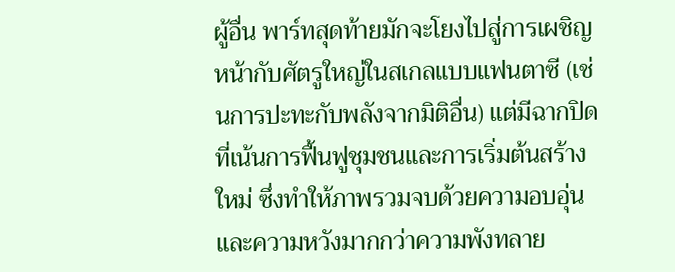ผู้อื่น พาร์ทสุดท้ายมักจะโยงไปสู่การเผชิญหน้ากับศัตรูใหญ่ในสเกลแบบแฟนตาซี (เช่นการปะทะกับพลังจากมิติอื่น) แต่มีฉากปิดที่เน้นการฟื้นฟูชุมชนและการเริ่มต้นสร้างใหม่ ซึ่งทำให้ภาพรวมจบด้วยความอบอุ่นและความหวังมากกว่าความพังทลาย